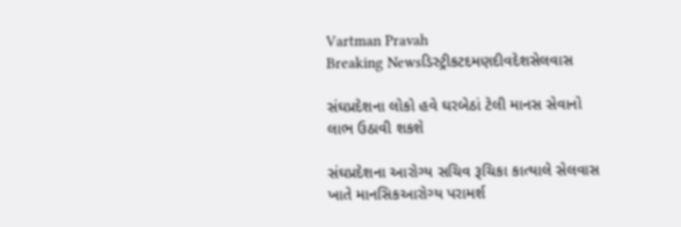Vartman Pravah
Breaking Newsડિસ્ટ્રીકટદમણદીવદેશસેલવાસ

સંઘપ્રદેશના લોકો હવે ઘરબેઠાં ટેલી માનસ સેવાનો લાભ ઉઠાવી શકશે

સંઘપ્રદેશના આરોગ્‍ય સચિવ રૂચિકા કાત્‍યાલે સેલવાસ ખાતે માનસિકઆરોગ્‍ય પરામર્શ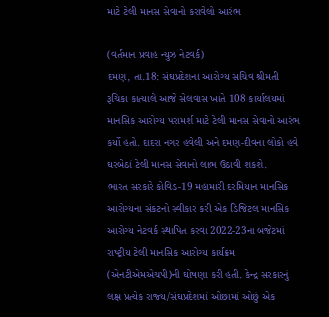માટે ટેલી માનસ સેવાનો કરાવેલો આરંભ

(વર્તમાન પ્રવાહ ન્‍યુઝ નેટવર્ક)
દમણ, તા.18: સંઘપ્રદેશના આરોગ્‍ય સચિવ શ્રીમતી રૂચિકા કાત્‍યાલે આજે સેલવાસ ખાતે 108 કાર્યાલયમાં માનસિક આરોગ્‍ય પરામર્શ માટે ટેલી માનસ સેવાનો આરંભ કર્યો હતો. દાદરા નગર હવેલી અને દમણ-દીવના લોકો હવે ઘરબેઠાં ટેલી માનસ સેવાનો લાભ ઉઠાવી શકશે.
ભારત સરકારે કોવિડ-19 મહામારી દરમિયાન માનસિક આરોગ્‍યના સંકટનો સ્‍વીકાર કરી એક ડિજિટલ માનસિક આરોગ્‍ય નેટવર્ક સ્‍થાપિત કરવા 2022-23ના બજેટમાં રાષ્‍ટ્રીય ટેલી માનસિક આરોગ્‍ય કાર્યક્રમ (એનટીએમએચપી)ની ઘોષણા કરી હતી. કેન્‍દ્ર સરકારનું લક્ષ પ્રત્‍યેક રાજ્‍ય/સંઘપ્રદેશમાં ઓછામાં ઓછું એક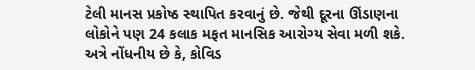ટેલી માનસ પ્રકોષ્‍ઠ સ્‍થાપિત કરવાનું છે. જેથી દૂરના ઊંડાણના લોકોને પણ 24 કલાક મફત માનસિક આરોગ્‍ય સેવા મળી શકે.
અત્રે નોંધનીય છે કે, કોવિડ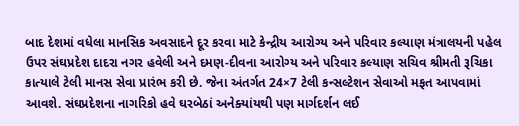બાદ દેશમાં વધેલા માનસિક અવસાદને દૂર કરવા માટે કેન્‍દ્રીય આરોગ્‍ય અને પરિવાર કલ્‍યાણ મંત્રાલયની પહેલ ઉપર સંઘપ્રદેશ દાદરા નગર હવેલી અને દમણ-દીવના આરોગ્‍ય અને પરિવાર કલ્‍યાણ સચિવ શ્રીમતી રૂચિકા કાત્‍યાલે ટેલી માનસ સેવા પ્રારંભ કરી છે. જેના અંતર્ગત 24×7 ટેલી કન્‍સલ્‍ટેશન સેવાઓ મફત આપવામાં આવશે. સંઘપ્રદેશના નાગરિકો હવે ઘરબેઠાં અનેક્‍યાંયથી પણ માર્ગદર્શન લઈ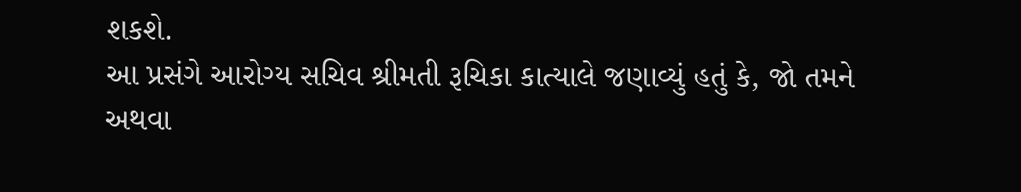શકશે.
આ પ્રસંગે આરોગ્‍ય સચિવ શ્રીમતી રૂચિકા કાત્‍યાલે જણાવ્‍યું હતું કે, જો તમને અથવા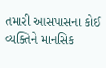તમારી આસપાસના કોઈ વ્‍યક્‍તિને માનસિક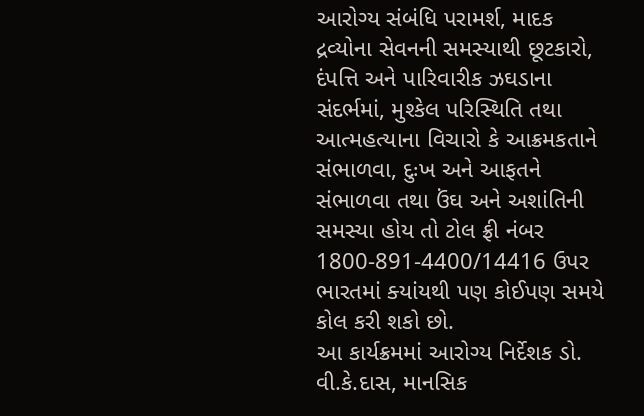આરોગ્‍ય સંબંધિ પરામર્શ, માદક દ્રવ્‍યોના સેવનની સમસ્‍યાથી છૂટકારો, દંપત્તિ અને પારિવારીક ઝઘડાના સંદર્ભમાં, મુશ્‍કેલ પરિસ્‍થિતિ તથા આત્‍મહત્‍યાના વિચારો કે આક્રમકતાને સંભાળવા, દુઃખ અને આફતને સંભાળવા તથા ઉંઘ અને અશાંતિની સમસ્‍યા હોય તો ટોલ ફ્રી નંબર 1800-891-4400/14416 ઉપર ભારતમાં ક્‍યાંયથી પણ કોઈપણ સમયે કોલ કરી શકો છો.
આ કાર્યક્રમમાં આરોગ્‍ય નિર્દેશક ડો. વી.કે.દાસ, માનસિક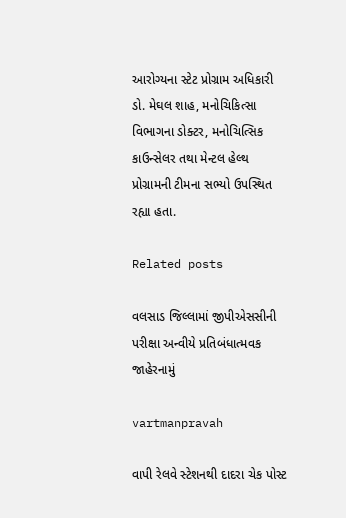આરોગ્‍યના સ્‍ટેટ પ્રોગ્રામ અધિકારી ડો. મેઘલ શાહ, મનોચિકિત્‍સા વિભાગના ડોક્‍ટર, મનોચિત્‍સિક કાઉન્‍સેલર તથા મેન્‍ટલ હેલ્‍થ પ્રોગ્રામની ટીમના સભ્‍યો ઉપસ્‍થિત રહ્યા હતા.

Related posts

વલસાડ જિલ્લામાં જીપીએસસીની પરીક્ષા અન્વીયે પ્રતિબંધાત્મવક જાહેરનામું

vartmanpravah

વાપી રેલવે સ્‍ટેશનથી દાદરા ચેક પોસ્‍ટ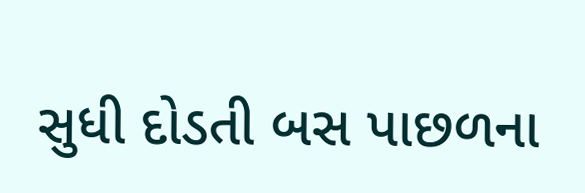સુધી દોડતી બસ પાછળના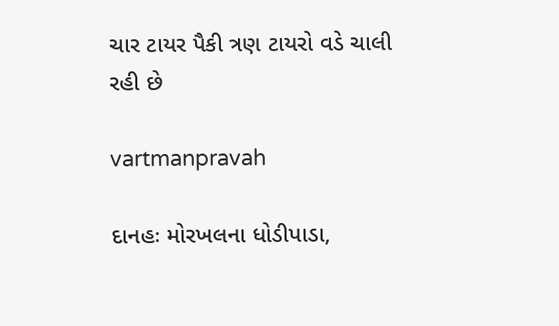ચાર ટાયર પૈકી ત્રણ ટાયરો વડે ચાલી રહી છે

vartmanpravah

દાનહઃ મોરખલના ધોડીપાડા,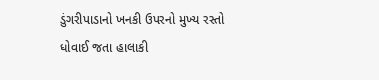ડુંગરીપાડાનો ખનકી ઉપરનો મુખ્‍ય રસ્‍તો ધોવાઈ જતા હાલાકી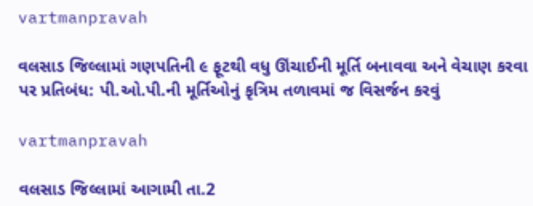vartmanpravah

વલસાડ જિલ્લામાં ગણપતિની ૯ ફૂટથી વધુ ઊંચાઈની મૂર્તિ બનાવવા અને વેચાણ કરવા પર પ્રતિબંધ: પી.ઓ.પી.ની મૂર્તિઓનું કૃત્રિમ તળાવમાં જ વિસર્જન કરવું

vartmanpravah

વલસાડ જિલ્લામાં આગામી તા.2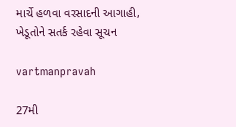માર્ચે હળવા વરસાદની આગાહી, ખેડૂતોને સતર્ક રહેવા સૂચન

vartmanpravah

27મી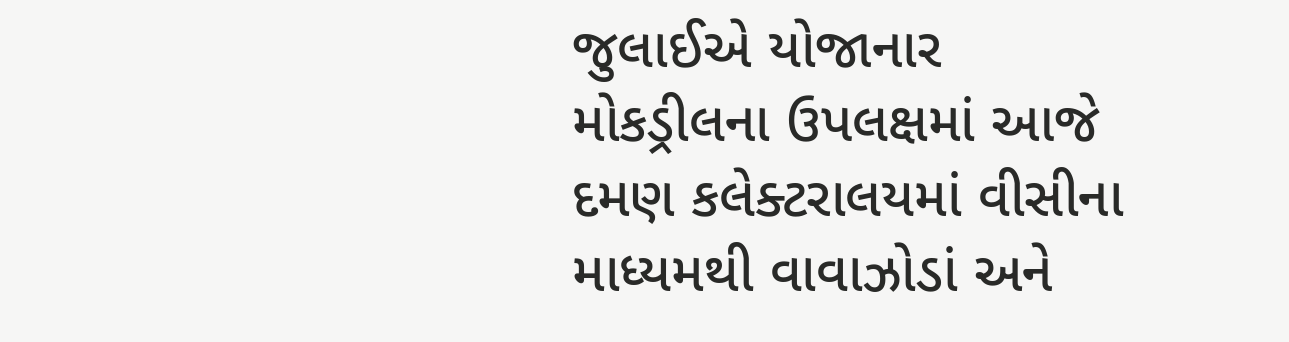જુલાઈએ યોજાનાર મોકડ્રીલના ઉપલક્ષમાં આજે દમણ કલેક્‍ટરાલયમાં વીસીના માધ્‍યમથી વાવાઝોડાં અને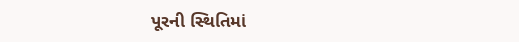પૂરની સ્‍થિતિમાં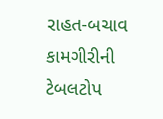રાહત-બચાવ કામગીરીની ટેબલટોપ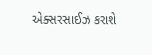એક્‍સરસાઈઝ કરાશે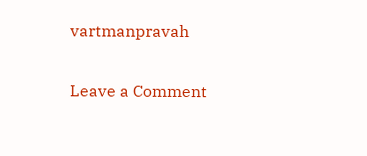vartmanpravah

Leave a Comment